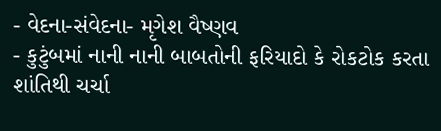- વેદના-સંવેદના- મૃગેશ વૈષ્ણવ
- કુટુંબમાં નાની નાની બાબતોની ફરિયાદો કે રોકટોક કરતા શાંતિથી ચર્ચા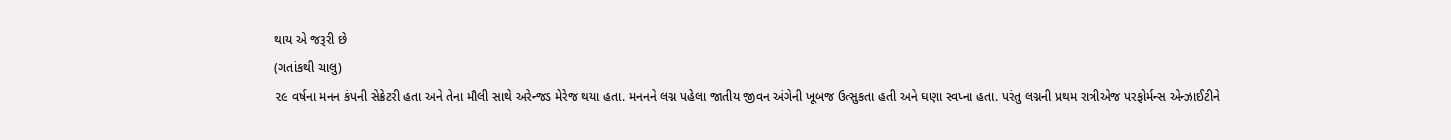થાય એ જરૂરી છે
(ગતાંકથી ચાલુ)
૨૯ વર્ષના મનન કંપની સેક્રેટરી હતા અને તેના મૌલી સાથે અરેન્જડ મેરેજ થયા હતા. મનનને લગ્ન પહેલા જાતીય જીવન અંગેની ખૂબજ ઉત્સુકતા હતી અને ઘણા સ્વપ્ના હતા. પરંતુ લગ્નની પ્રથમ રાત્રીએજ પરફોર્મન્સ એન્ઝાઈટીને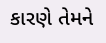કારણે તેમને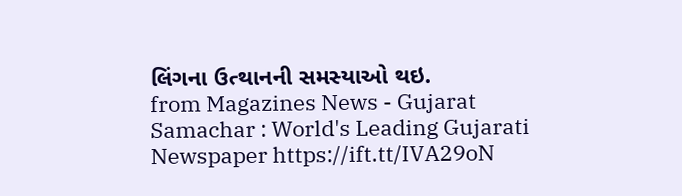લિંગના ઉત્થાનની સમસ્યાઓ થઇ.
from Magazines News - Gujarat Samachar : World's Leading Gujarati Newspaper https://ift.tt/IVA29oN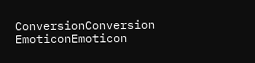ConversionConversion EmoticonEmoticon